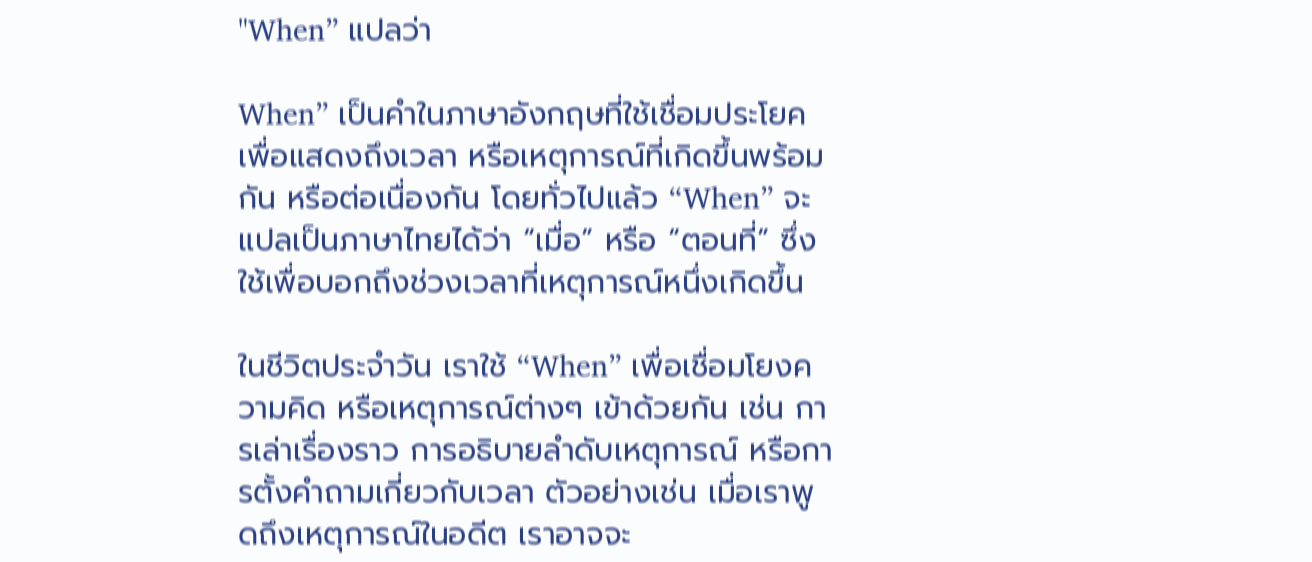"When” แปลว่า

When” เป็นคำในภาษาอังกฤษที่ใช้เชื่อมประโยคเพื่อแสดงถึงเวลา หรือเหตุการณ์ที่เกิดขึ้นพร้อมกัน หรือต่อเนื่องกัน โดยทั่วไปแล้ว “When” จะแปลเป็นภาษาไทยได้ว่า “เมื่อ” หรือ “ตอนที่” ซึ่งใช้เพื่อบอกถึงช่วงเวลาที่เหตุการณ์หนึ่งเกิดขึ้น

ในชีวิตประจำวัน เราใช้ “When” เพื่อเชื่อมโยงความคิด หรือเหตุการณ์ต่างๆ เข้าด้วยกัน เช่น การเล่าเรื่องราว การอธิบายลำดับเหตุการณ์ หรือการตั้งคำถามเกี่ยวกับเวลา ตัวอย่างเช่น เมื่อเราพูดถึงเหตุการณ์ในอดีต เราอาจจะ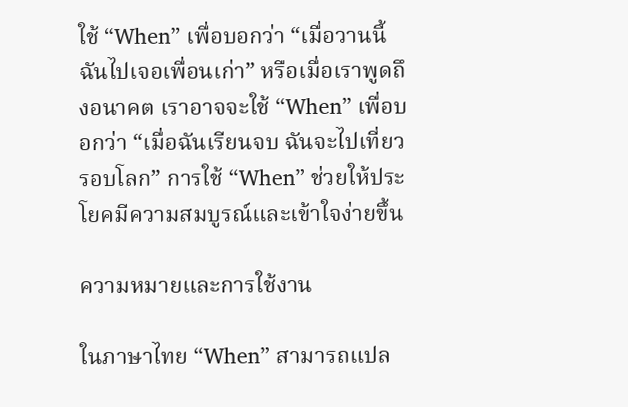ใช้ “When” เพื่อบอกว่า “เมื่อวานนี้ ฉันไปเจอเพื่อนเก่า” หรือเมื่อเราพูดถึงอนาคต เราอาจจะใช้ “When” เพื่อบอกว่า “เมื่อฉันเรียนจบ ฉันจะไปเที่ยวรอบโลก” การใช้ “When” ช่วยให้ประโยคมีความสมบูรณ์และเข้าใจง่ายขึ้น

ความหมายและการใช้งาน

ในภาษาไทย “When” สามารถแปล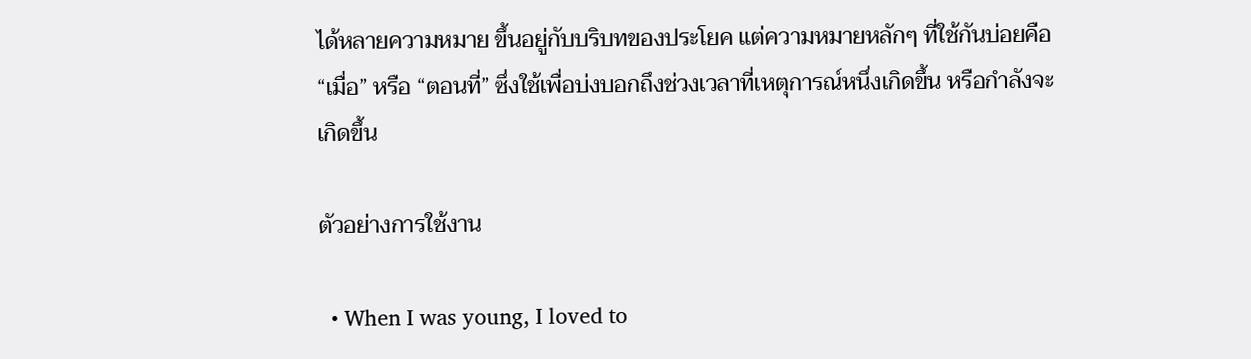ได้หลายความหมาย ขึ้นอยู่กับบริบทของประโยค แต่ความหมายหลักๆ ที่ใช้กันบ่อยคือ “เมื่อ” หรือ “ตอนที่” ซึ่งใช้เพื่อบ่งบอกถึงช่วงเวลาที่เหตุการณ์หนึ่งเกิดขึ้น หรือกำลังจะเกิดขึ้น

ตัวอย่างการใช้งาน

  • When I was young, I loved to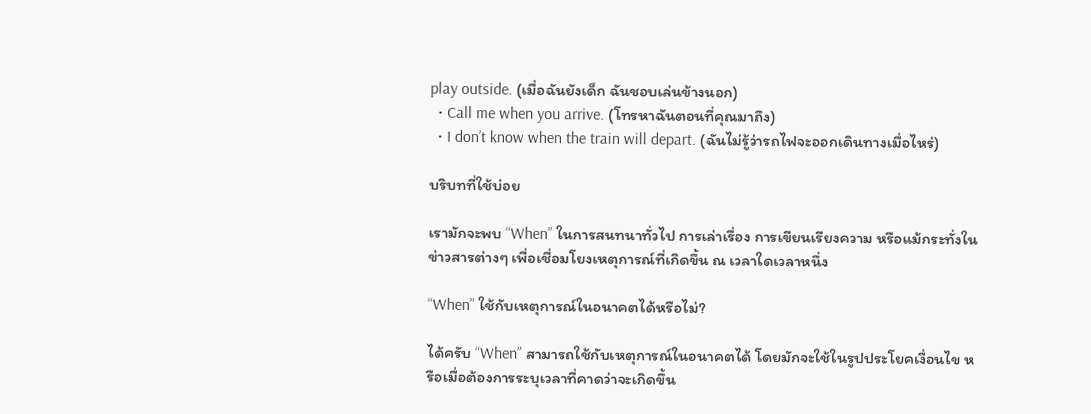play outside. (เมื่อฉันยังเด็ก ฉันชอบเล่นข้างนอก)
  • Call me when you arrive. (โทรหาฉันตอนที่คุณมาถึง)
  • I don’t know when the train will depart. (ฉันไม่รู้ว่ารถไฟจะออกเดินทางเมื่อไหร่)

บริบทที่ใช้บ่อย

เรามักจะพบ “When” ในการสนทนาทั่วไป การเล่าเรื่อง การเขียนเรียงความ หรือแม้กระทั่งในข่าวสารต่างๆ เพื่อเชื่อมโยงเหตุการณ์ที่เกิดขึ้น ณ เวลาใดเวลาหนึ่ง

“When” ใช้กับเหตุการณ์ในอนาคตได้หรือไม่?

ได้ครับ “When” สามารถใช้กับเหตุการณ์ในอนาคตได้ โดยมักจะใช้ในรูปประโยคเงื่อนไข หรือเมื่อต้องการระบุเวลาที่คาดว่าจะเกิดขึ้น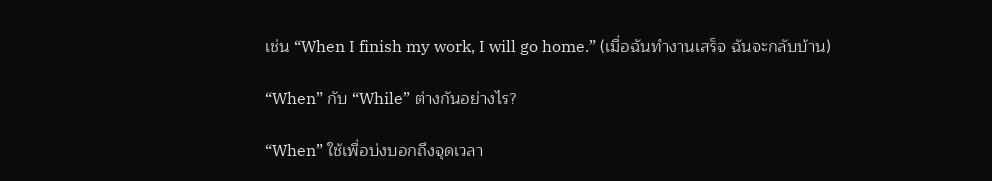เช่น “When I finish my work, I will go home.” (เมื่อฉันทำงานเสร็จ ฉันจะกลับบ้าน)

“When” กับ “While” ต่างกันอย่างไร?

“When” ใช้เพื่อบ่งบอกถึงจุดเวลา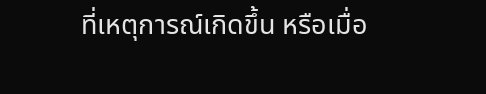ที่เหตุการณ์เกิดขึ้น หรือเมื่อ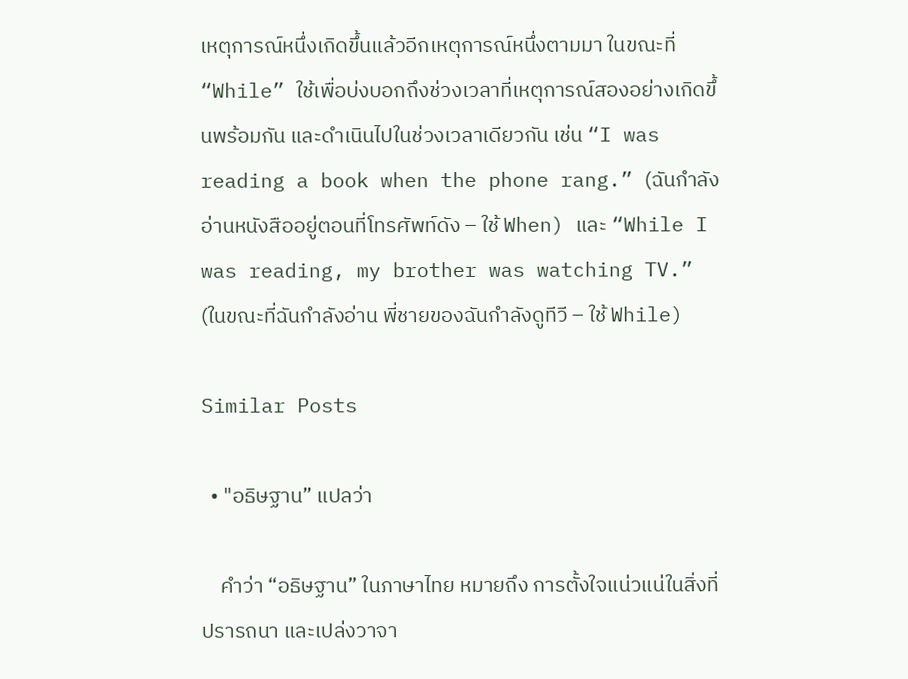เหตุการณ์หนึ่งเกิดขึ้นแล้วอีกเหตุการณ์หนึ่งตามมา ในขณะที่ “While” ใช้เพื่อบ่งบอกถึงช่วงเวลาที่เหตุการณ์สองอย่างเกิดขึ้นพร้อมกัน และดำเนินไปในช่วงเวลาเดียวกัน เช่น “I was reading a book when the phone rang.” (ฉันกำลังอ่านหนังสืออยู่ตอนที่โทรศัพท์ดัง – ใช้ When) และ “While I was reading, my brother was watching TV.” (ในขณะที่ฉันกำลังอ่าน พี่ชายของฉันกำลังดูทีวี – ใช้ While)

Similar Posts

  • "อธิษฐาน” แปลว่า

    คำว่า “อธิษฐาน” ในภาษาไทย หมายถึง การตั้งใจแน่วแน่ในสิ่งที่ปรารถนา และเปล่งวาจา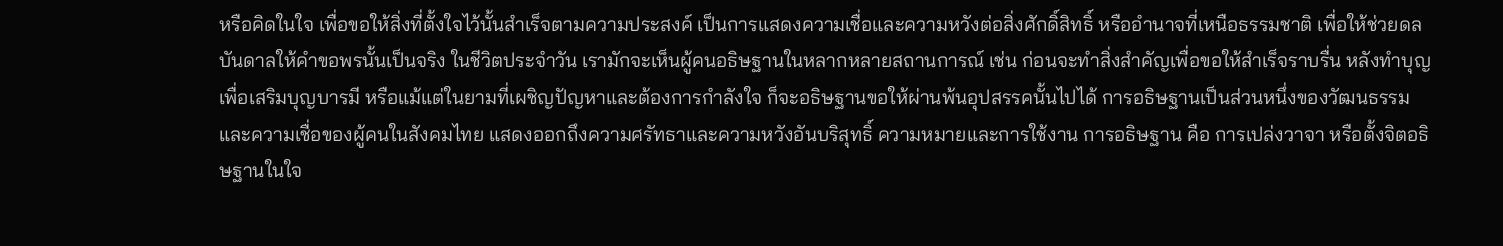หรือคิดในใจ เพื่อขอให้สิ่งที่ตั้งใจไว้นั้นสำเร็จตามความประสงค์ เป็นการแสดงความเชื่อและความหวังต่อสิ่งศักดิ์สิทธิ์ หรืออำนาจที่เหนือธรรมชาติ เพื่อให้ช่วยดลบันดาลให้คำขอพรนั้นเป็นจริง ในชีวิตประจำวัน เรามักจะเห็นผู้คนอธิษฐานในหลากหลายสถานการณ์ เช่น ก่อนจะทำสิ่งสำคัญเพื่อขอให้สำเร็จราบรื่น หลังทำบุญเพื่อเสริมบุญบารมี หรือแม้แต่ในยามที่เผชิญปัญหาและต้องการกำลังใจ ก็จะอธิษฐานขอให้ผ่านพ้นอุปสรรคนั้นไปได้ การอธิษฐานเป็นส่วนหนึ่งของวัฒนธรรมและความเชื่อของผู้คนในสังคมไทย แสดงออกถึงความศรัทธาและความหวังอันบริสุทธิ์ ความหมายและการใช้งาน การอธิษฐาน คือ การเปล่งวาจา หรือตั้งจิตอธิษฐานในใจ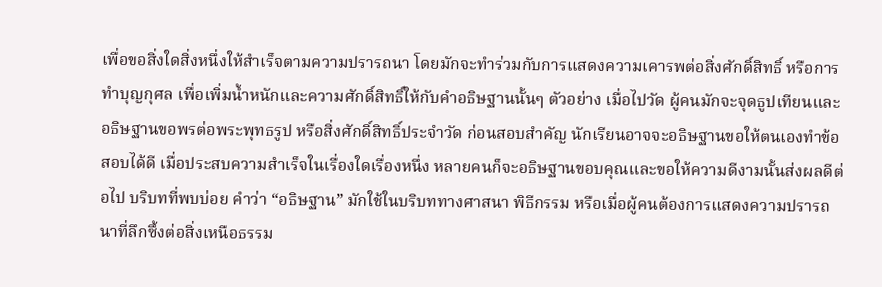เพื่อขอสิ่งใดสิ่งหนึ่งให้สำเร็จตามความปรารถนา โดยมักจะทำร่วมกับการแสดงความเคารพต่อสิ่งศักดิ์สิทธิ์ หรือการทำบุญกุศล เพื่อเพิ่มน้ำหนักและความศักดิ์สิทธิ์ให้กับคำอธิษฐานนั้นๆ ตัวอย่าง เมื่อไปวัด ผู้คนมักจะจุดธูปเทียนและอธิษฐานขอพรต่อพระพุทธรูป หรือสิ่งศักดิ์สิทธิ์ประจำวัด ก่อนสอบสำคัญ นักเรียนอาจจะอธิษฐานขอให้ตนเองทำข้อสอบได้ดี เมื่อประสบความสำเร็จในเรื่องใดเรื่องหนึ่ง หลายคนก็จะอธิษฐานขอบคุณและขอให้ความดีงามนั้นส่งผลดีต่อไป บริบทที่พบบ่อย คำว่า “อธิษฐาน” มักใช้ในบริบททางศาสนา พิธีกรรม หรือเมื่อผู้คนต้องการแสดงความปรารถนาที่ลึกซึ้งต่อสิ่งเหนือธรรม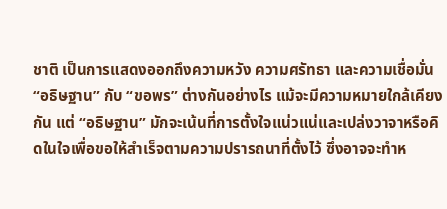ชาติ เป็นการแสดงออกถึงความหวัง ความศรัทธา และความเชื่อมั่น “อธิษฐาน” กับ “ขอพร” ต่างกันอย่างไร แม้จะมีความหมายใกล้เคียงกัน แต่ “อธิษฐาน” มักจะเน้นที่การตั้งใจแน่วแน่และเปล่งวาจาหรือคิดในใจเพื่อขอให้สำเร็จตามความปรารถนาที่ตั้งไว้ ซึ่งอาจจะทำห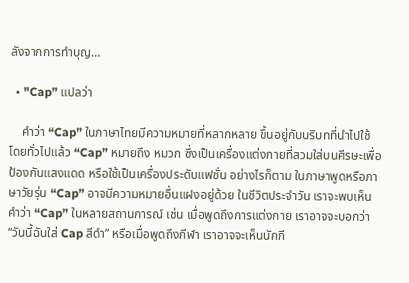ลังจากการทำบุญ…

  • "Cap” แปลว่า

    คำว่า “Cap” ในภาษาไทยมีความหมายที่หลากหลาย ขึ้นอยู่กับบริบทที่นำไปใช้ โดยทั่วไปแล้ว “Cap” หมายถึง หมวก ซึ่งเป็นเครื่องแต่งกายที่สวมใส่บนศีรษะเพื่อป้องกันแสงแดด หรือใช้เป็นเครื่องประดับแฟชั่น อย่างไรก็ตาม ในภาษาพูดหรือภาษาวัยรุ่น “Cap” อาจมีความหมายอื่นแฝงอยู่ด้วย ในชีวิตประจำวัน เราจะพบเห็นคำว่า “Cap” ในหลายสถานการณ์ เช่น เมื่อพูดถึงการแต่งกาย เราอาจจะบอกว่า “วันนี้ฉันใส่ Cap สีดำ” หรือเมื่อพูดถึงกีฬา เราอาจจะเห็นนักกี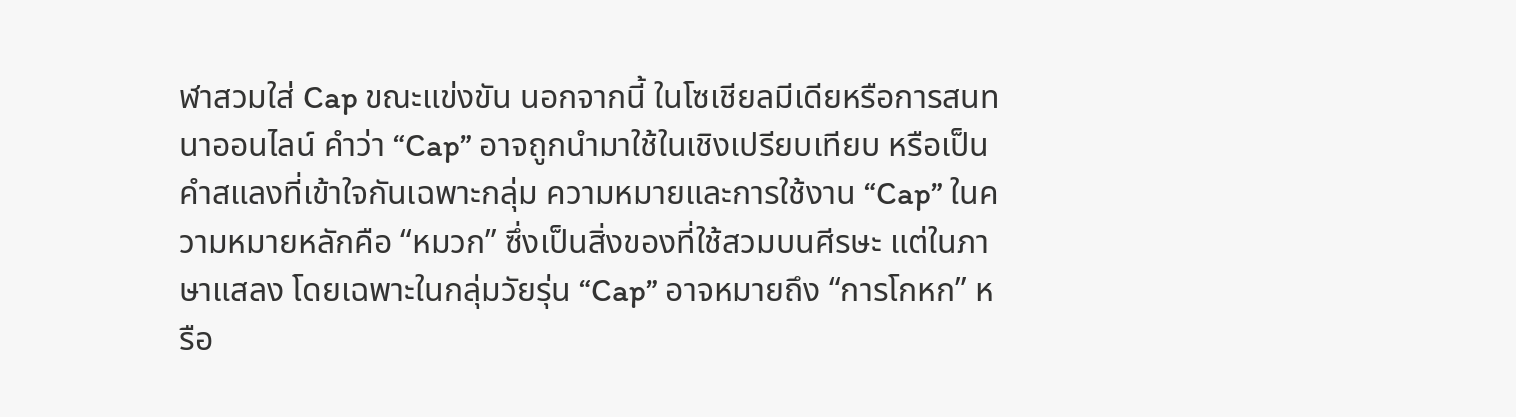ฬาสวมใส่ Cap ขณะแข่งขัน นอกจากนี้ ในโซเชียลมีเดียหรือการสนทนาออนไลน์ คำว่า “Cap” อาจถูกนำมาใช้ในเชิงเปรียบเทียบ หรือเป็นคำสแลงที่เข้าใจกันเฉพาะกลุ่ม ความหมายและการใช้งาน “Cap” ในความหมายหลักคือ “หมวก” ซึ่งเป็นสิ่งของที่ใช้สวมบนศีรษะ แต่ในภาษาแสลง โดยเฉพาะในกลุ่มวัยรุ่น “Cap” อาจหมายถึง “การโกหก” หรือ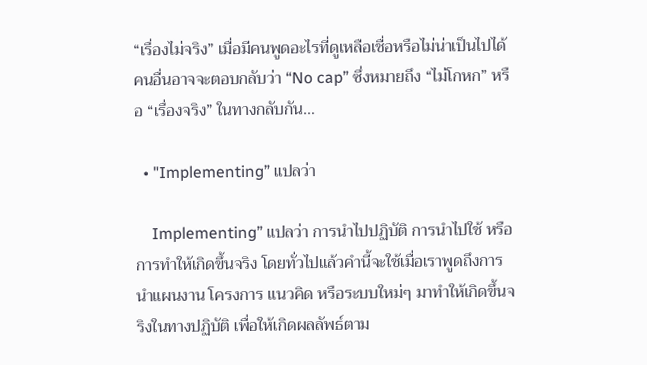“เรื่องไม่จริง” เมื่อมีคนพูดอะไรที่ดูเหลือเชื่อหรือไม่น่าเป็นไปได้ คนอื่นอาจจะตอบกลับว่า “No cap” ซึ่งหมายถึง “ไม่โกหก” หรือ “เรื่องจริง” ในทางกลับกัน…

  • "Implementing” แปลว่า

    Implementing” แปลว่า การนำไปปฏิบัติ การนำไปใช้ หรือการทำให้เกิดขึ้นจริง โดยทั่วไปแล้วคำนี้จะใช้เมื่อเราพูดถึงการนำแผนงาน โครงการ แนวคิด หรือระบบใหม่ๆ มาทำให้เกิดขึ้นจริงในทางปฏิบัติ เพื่อให้เกิดผลลัพธ์ตาม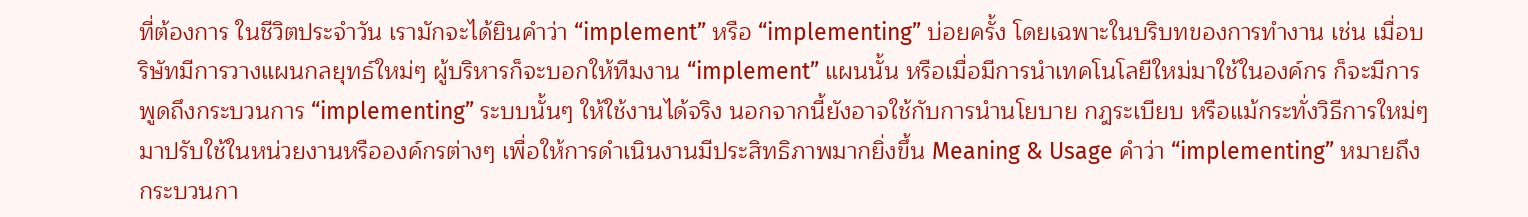ที่ต้องการ ในชีวิตประจำวัน เรามักจะได้ยินคำว่า “implement” หรือ “implementing” บ่อยครั้ง โดยเฉพาะในบริบทของการทำงาน เช่น เมื่อบริษัทมีการวางแผนกลยุทธ์ใหม่ๆ ผู้บริหารก็จะบอกให้ทีมงาน “implement” แผนนั้น หรือเมื่อมีการนำเทคโนโลยีใหม่มาใช้ในองค์กร ก็จะมีการพูดถึงกระบวนการ “implementing” ระบบนั้นๆ ให้ใช้งานได้จริง นอกจากนี้ยังอาจใช้กับการนำนโยบาย กฎระเบียบ หรือแม้กระทั่งวิธีการใหม่ๆ มาปรับใช้ในหน่วยงานหรือองค์กรต่างๆ เพื่อให้การดำเนินงานมีประสิทธิภาพมากยิ่งขึ้น Meaning & Usage คำว่า “implementing” หมายถึง กระบวนกา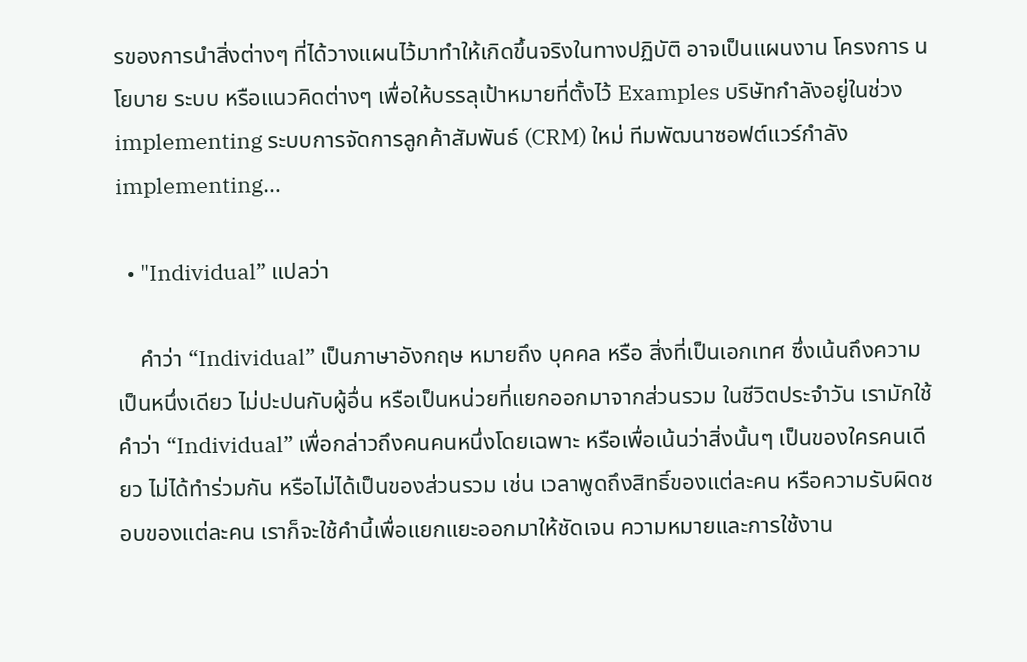รของการนำสิ่งต่างๆ ที่ได้วางแผนไว้มาทำให้เกิดขึ้นจริงในทางปฏิบัติ อาจเป็นแผนงาน โครงการ นโยบาย ระบบ หรือแนวคิดต่างๆ เพื่อให้บรรลุเป้าหมายที่ตั้งไว้ Examples บริษัทกำลังอยู่ในช่วง implementing ระบบการจัดการลูกค้าสัมพันธ์ (CRM) ใหม่ ทีมพัฒนาซอฟต์แวร์กำลัง implementing…

  • "Individual” แปลว่า

    คำว่า “Individual” เป็นภาษาอังกฤษ หมายถึง บุคคล หรือ สิ่งที่เป็นเอกเทศ ซึ่งเน้นถึงความเป็นหนึ่งเดียว ไม่ปะปนกับผู้อื่น หรือเป็นหน่วยที่แยกออกมาจากส่วนรวม ในชีวิตประจำวัน เรามักใช้คำว่า “Individual” เพื่อกล่าวถึงคนคนหนึ่งโดยเฉพาะ หรือเพื่อเน้นว่าสิ่งนั้นๆ เป็นของใครคนเดียว ไม่ได้ทำร่วมกัน หรือไม่ได้เป็นของส่วนรวม เช่น เวลาพูดถึงสิทธิ์ของแต่ละคน หรือความรับผิดชอบของแต่ละคน เราก็จะใช้คำนี้เพื่อแยกแยะออกมาให้ชัดเจน ความหมายและการใช้งาน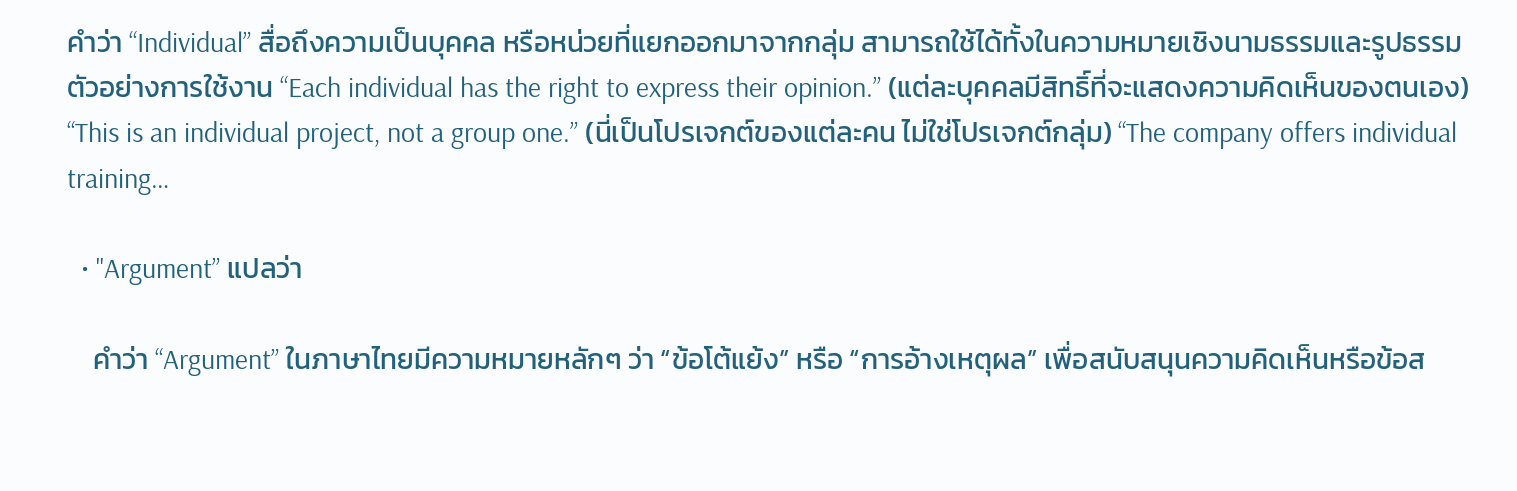คำว่า “Individual” สื่อถึงความเป็นบุคคล หรือหน่วยที่แยกออกมาจากกลุ่ม สามารถใช้ได้ทั้งในความหมายเชิงนามธรรมและรูปธรรม ตัวอย่างการใช้งาน “Each individual has the right to express their opinion.” (แต่ละบุคคลมีสิทธิ์ที่จะแสดงความคิดเห็นของตนเอง) “This is an individual project, not a group one.” (นี่เป็นโปรเจกต์ของแต่ละคน ไม่ใช่โปรเจกต์กลุ่ม) “The company offers individual training…

  • "Argument” แปลว่า

    คำว่า “Argument” ในภาษาไทยมีความหมายหลักๆ ว่า “ข้อโต้แย้ง” หรือ “การอ้างเหตุผล” เพื่อสนับสนุนความคิดเห็นหรือข้อส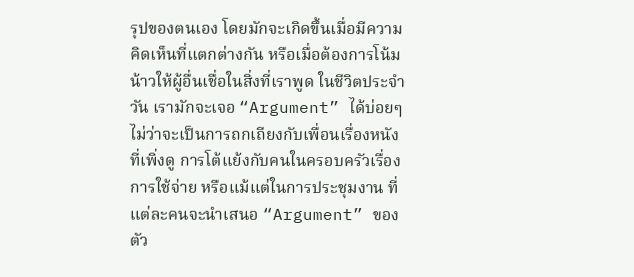รุปของตนเอง โดยมักจะเกิดขึ้นเมื่อมีความคิดเห็นที่แตกต่างกัน หรือเมื่อต้องการโน้มน้าวให้ผู้อื่นเชื่อในสิ่งที่เราพูด ในชีวิตประจำวัน เรามักจะเจอ “Argument” ได้บ่อยๆ ไม่ว่าจะเป็นการถกเถียงกับเพื่อนเรื่องหนังที่เพิ่งดู การโต้แย้งกับคนในครอบครัวเรื่องการใช้จ่าย หรือแม้แต่ในการประชุมงาน ที่แต่ละคนจะนำเสนอ “Argument” ของตัว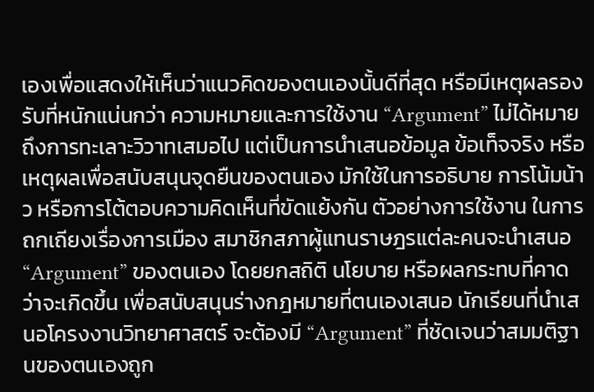เองเพื่อแสดงให้เห็นว่าแนวคิดของตนเองนั้นดีที่สุด หรือมีเหตุผลรองรับที่หนักแน่นกว่า ความหมายและการใช้งาน “Argument” ไม่ได้หมายถึงการทะเลาะวิวาทเสมอไป แต่เป็นการนำเสนอข้อมูล ข้อเท็จจริง หรือเหตุผลเพื่อสนับสนุนจุดยืนของตนเอง มักใช้ในการอธิบาย การโน้มน้าว หรือการโต้ตอบความคิดเห็นที่ขัดแย้งกัน ตัวอย่างการใช้งาน ในการถกเถียงเรื่องการเมือง สมาชิกสภาผู้แทนราษฎรแต่ละคนจะนำเสนอ “Argument” ของตนเอง โดยยกสถิติ นโยบาย หรือผลกระทบที่คาดว่าจะเกิดขึ้น เพื่อสนับสนุนร่างกฎหมายที่ตนเองเสนอ นักเรียนที่นำเสนอโครงงานวิทยาศาสตร์ จะต้องมี “Argument” ที่ชัดเจนว่าสมมติฐานของตนเองถูก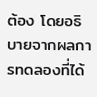ต้อง โดยอธิบายจากผลการทดลองที่ได้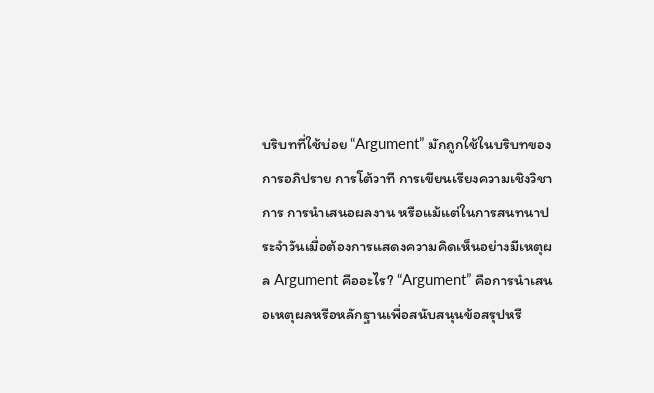บริบทที่ใช้บ่อย “Argument” มักถูกใช้ในบริบทของการอภิปราย การโต้วาที การเขียนเรียงความเชิงวิชาการ การนำเสนอผลงาน หรือแม้แต่ในการสนทนาประจำวันเมื่อต้องการแสดงความคิดเห็นอย่างมีเหตุผล Argument คืออะไร? “Argument” คือการนำเสนอเหตุผลหรือหลักฐานเพื่อสนับสนุนข้อสรุปหรื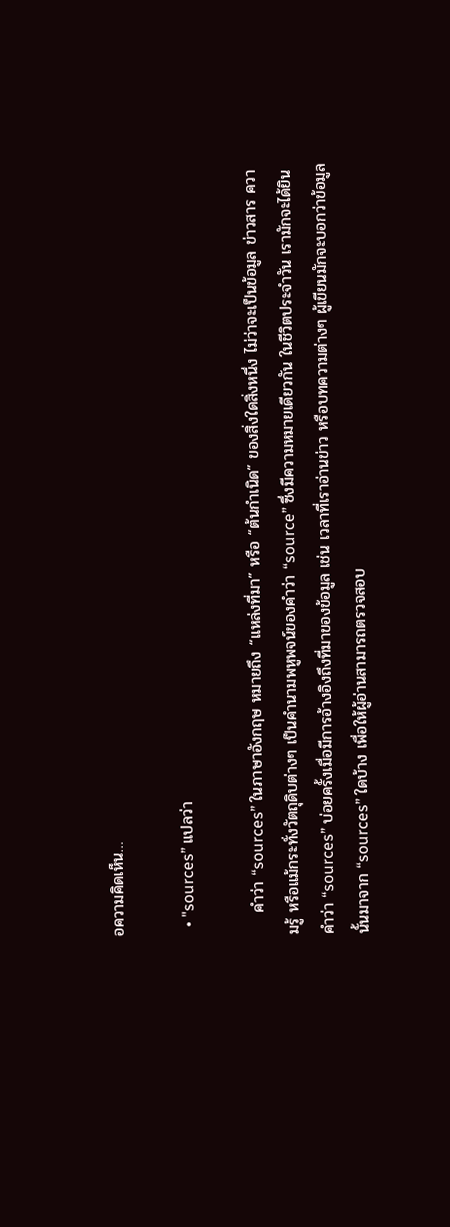อความคิดเห็น…

  • "sources” แปลว่า

    คำว่า “sources” ในภาษาอังกฤษ หมายถึง “แหล่งที่มา” หรือ “ต้นกำเนิด” ของสิ่งใดสิ่งหนึ่ง ไม่ว่าจะเป็นข้อมูล ข่าวสาร ความรู้ หรือแม้กระทั่งวัตถุดิบต่างๆ เป็นคำนามพหูพจน์ของคำว่า “source” ซึ่งมีความหมายเดียวกัน ในชีวิตประจำวัน เรามักจะได้ยินคำว่า “sources” บ่อยครั้งเมื่อมีการอ้างอิงถึงที่มาของข้อมูล เช่น เวลาที่เราอ่านข่าว หรือบทความต่างๆ ผู้เขียนมักจะบอกว่าข้อมูลนั้นมาจาก “sources” ใดบ้าง เพื่อให้ผู้อ่านสามารถตรวจสอบ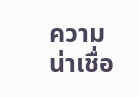ความน่าเชื่อ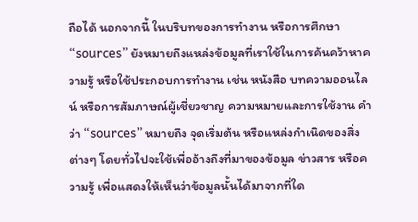ถือได้ นอกจากนี้ ในบริบทของการทำงาน หรือการศึกษา “sources” ยังหมายถึงแหล่งข้อมูลที่เราใช้ในการค้นคว้าหาความรู้ หรือใช้ประกอบการทำงาน เช่น หนังสือ บทความออนไลน์ หรือการสัมภาษณ์ผู้เชี่ยวชาญ ความหมายและการใช้งาน คำว่า “sources” หมายถึง จุดเริ่มต้น หรือแหล่งกำเนิดของสิ่งต่างๆ โดยทั่วไปจะใช้เพื่ออ้างถึงที่มาของข้อมูล ข่าวสาร หรือความรู้ เพื่อแสดงให้เห็นว่าข้อมูลนั้นได้มาจากที่ใด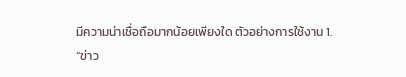มีความน่าเชื่อถือมากน้อยเพียงใด ตัวอย่างการใช้งาน 1. “ข่าว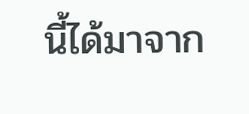นี้ได้มาจาก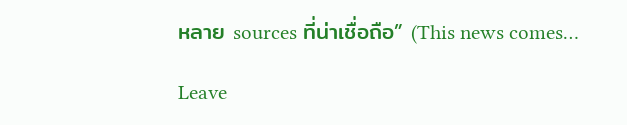หลาย sources ที่น่าเชื่อถือ” (This news comes…

Leave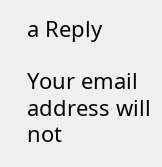a Reply

Your email address will not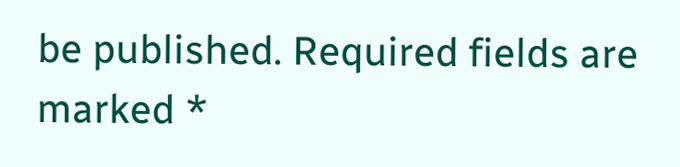be published. Required fields are marked *